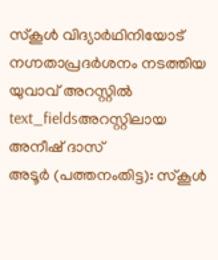സ്കൂൾ വിദ്യാർഥിനിയോട് നഗ്നതാപ്രദർശനം നടത്തിയ യുവാവ് അറസ്റ്റിൽ
text_fieldsഅറസ്റ്റിലായ അനീഷ് ദാസ്
അടൂർ (പത്തനംതിട്ട): സ്കൂൾ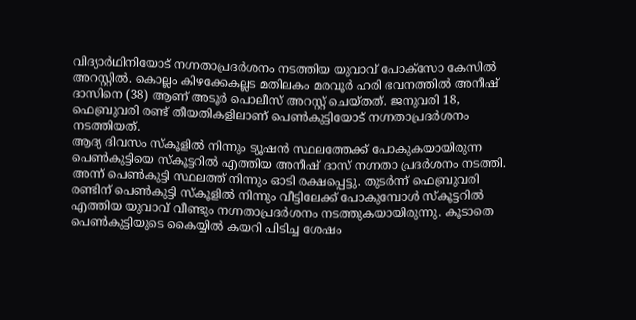വിദ്യാർഥിനിയോട് നഗ്നതാപ്രദർശനം നടത്തിയ യുവാവ് പോക്സോ കേസിൽ അറസ്റ്റിൽ. കൊല്ലം കിഴക്കേകല്ലട മതിലകം മരവൂർ ഹരി ഭവനത്തിൽ അനീഷ് ദാസിനെ (38) ആണ് അടൂർ പൊലീസ് അറസ്റ്റ് ചെയ്തത്. ജനുവരി 18, ഫെബ്രുവരി രണ്ട് തീയതികളിലാണ് പെൺകുട്ടിയോട് നഗ്നതാപ്രദർശനം നടത്തിയത്.
ആദ്യ ദിവസം സ്കൂളിൽ നിന്നും ട്യൂഷൻ സ്ഥലത്തേക്ക് പോകുകയായിരുന്ന പെൺകുട്ടിയെ സ്കൂട്ടറിൽ എത്തിയ അനീഷ് ദാസ് നഗ്നതാ പ്രദർശനം നടത്തി. അന്ന് പെൺകുട്ടി സ്ഥലത്ത് നിന്നും ഓടി രക്ഷപ്പെട്ടു. തുടർന്ന് ഫെബ്രുവരി രണ്ടിന് പെൺകുട്ടി സ്കൂളിൽ നിന്നും വീട്ടിലേക്ക് പോകുമ്പോൾ സ്കൂട്ടറിൽ എത്തിയ യുവാവ് വീണ്ടും നഗ്നതാപ്രദർശനം നടത്തുകയായിരുന്നു. കൂടാതെ പെൺകുട്ടിയുടെ കൈയ്യിൽ കയറി പിടിച്ച ശേഷം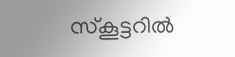സ്കൂട്ടറിൽ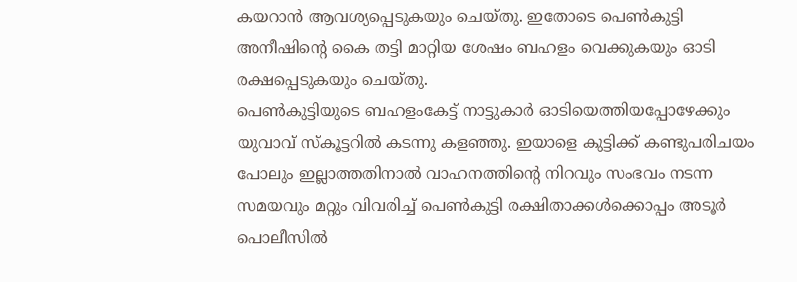കയറാൻ ആവശ്യപ്പെടുകയും ചെയ്തു. ഇതോടെ പെൺകുട്ടി അനീഷിന്റെ കൈ തട്ടി മാറ്റിയ ശേഷം ബഹളം വെക്കുകയും ഓടി രക്ഷപ്പെടുകയും ചെയ്തു.
പെൺകുട്ടിയുടെ ബഹളംകേട്ട് നാട്ടുകാർ ഓടിയെത്തിയപ്പോഴേക്കും യുവാവ് സ്കൂട്ടറിൽ കടന്നു കളഞ്ഞു. ഇയാളെ കുട്ടിക്ക് കണ്ടുപരിചയം പോലും ഇല്ലാത്തതിനാൽ വാഹനത്തിന്റെ നിറവും സംഭവം നടന്ന സമയവും മറ്റും വിവരിച്ച് പെൺകുട്ടി രക്ഷിതാക്കൾക്കൊപ്പം അടൂർ പൊലീസിൽ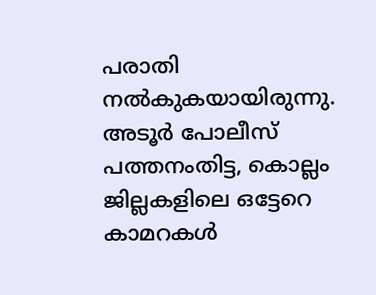പരാതി നൽകുകയായിരുന്നു. അടൂർ പോലീസ് പത്തനംതിട്ട, കൊല്ലം ജില്ലകളിലെ ഒട്ടേറെ കാമറകൾ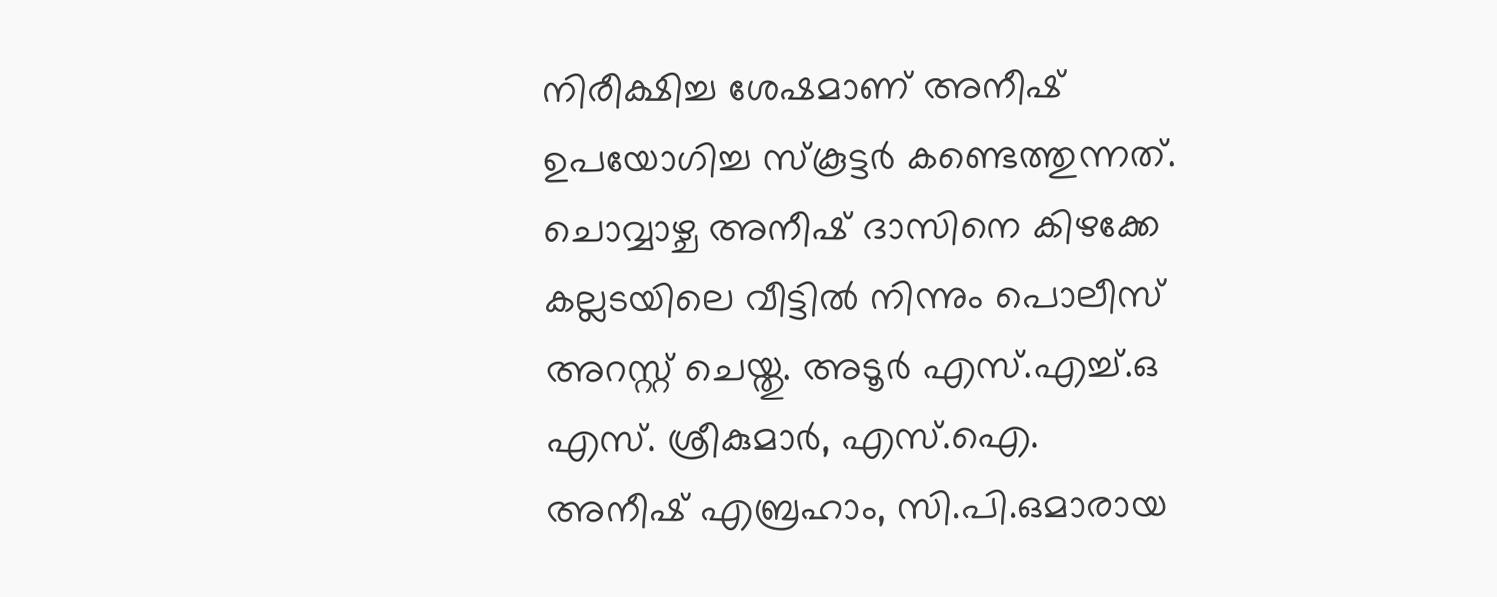നിരീക്ഷിച്ച ശേഷമാണ് അനീഷ് ഉപയോഗിച്ച സ്കൂട്ടർ കണ്ടെത്തുന്നത്.
ചൊവ്വാഴ്ച അനീഷ് ദാസിനെ കിഴക്കേ കല്ലടയിലെ വീട്ടിൽ നിന്നും പൊലീസ് അറസ്റ്റ് ചെയ്തു. അടൂർ എസ്.എച്ച്.ഒ എസ്. ശ്രീകുമാർ, എസ്.ഐ. അനീഷ് എബ്രഹാം, സി.പി.ഒമാരായ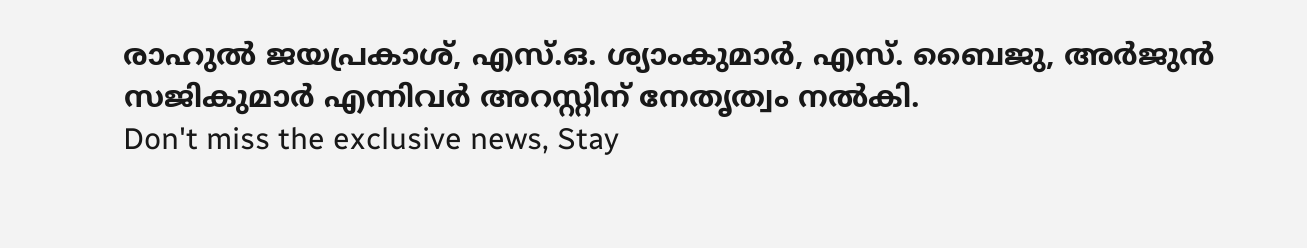രാഹുൽ ജയപ്രകാശ്, എസ്.ഒ. ശ്യാംകുമാർ, എസ്. ബൈജു, അർജുൻ സജികുമാർ എന്നിവർ അറസ്റ്റിന് നേതൃത്വം നൽകി.
Don't miss the exclusive news, Stay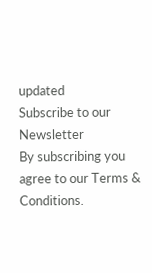updated
Subscribe to our Newsletter
By subscribing you agree to our Terms & Conditions.